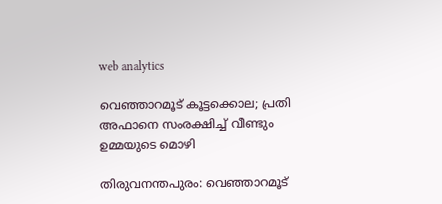web analytics

വെഞ്ഞാറമൂട് കൂട്ടക്കൊല; പ്രതി അഫാനെ സംരക്ഷിച്ച് വീണ്ടും ഉമ്മയുടെ മൊഴി

തിരുവനന്തപുരം: വെഞ്ഞാറമൂട്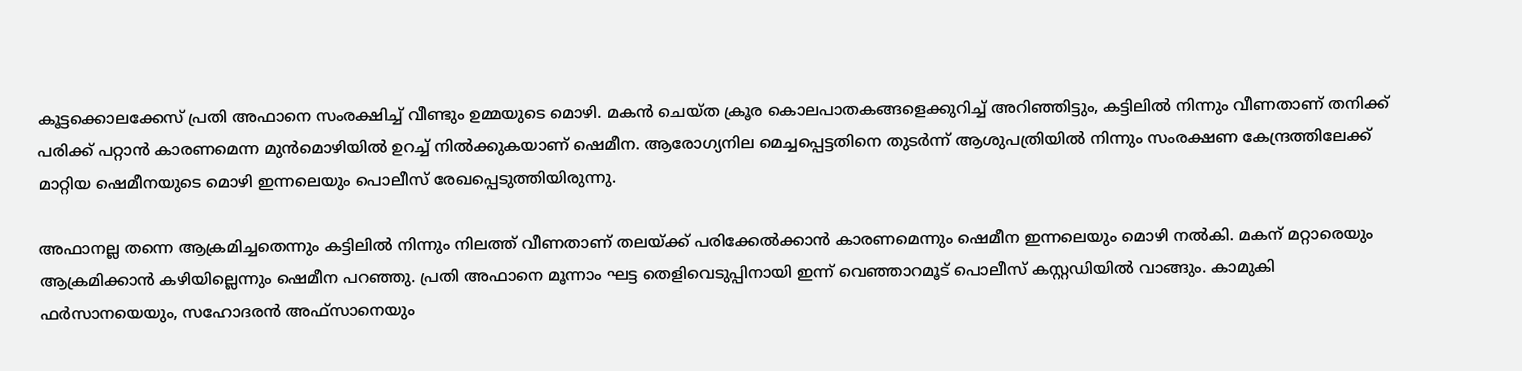കൂട്ടക്കൊലക്കേസ് പ്രതി അഫാനെ സംരക്ഷിച്ച് വീണ്ടും ഉമ്മയുടെ മൊഴി. മകൻ ചെയ്ത ക്രൂര കൊലപാതകങ്ങളെക്കുറിച്ച് അറിഞ്ഞിട്ടും, കട്ടിലിൽ നിന്നും വീണതാണ് തനിക്ക് പരിക്ക് പറ്റാൻ കാരണമെന്ന മുൻമൊഴിയിൽ ഉറച്ച് നിൽക്കുകയാണ് ഷെമീന. ആരോഗ്യനില മെച്ചപ്പെട്ടതിനെ തുടർന്ന് ആശുപത്രിയിൽ നിന്നും സംരക്ഷണ കേന്ദ്രത്തിലേക്ക് മാറ്റിയ ഷെമീനയുടെ മൊഴി ഇന്നലെയും പൊലീസ് രേഖപ്പെടുത്തിയിരുന്നു.

അഫാനല്ല തന്നെ ആക്രമിച്ചതെന്നും കട്ടിലിൽ നിന്നും നിലത്ത് വീണതാണ് തലയ്ക്ക് പരിക്കേൽക്കാൻ കാരണമെന്നും ഷെമീന ഇന്നലെയും മൊഴി നൽകി. മകന് മറ്റാരെയും ആക്രമിക്കാൻ കഴിയില്ലെന്നും ഷെമീന പറഞ്ഞു. പ്രതി അഫാനെ മൂന്നാം ഘട്ട തെളിവെടുപ്പിനായി ഇന്ന് വെഞ്ഞാറമൂട് പൊലീസ് കസ്റ്റഡിയിൽ വാങ്ങും. കാമുകി ഫർസാനയെയും, സഹോദരൻ അഫ്സാനെയും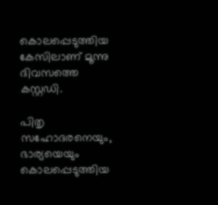കൊലപ്പെടുത്തിയ കേസിലാണ് മൂന്നു ദിവസത്തെ കസ്റ്റഡി.

പിതൃ സഹോദരനെയും, ഭാര്യയെയും കൊലപ്പെടുത്തിയ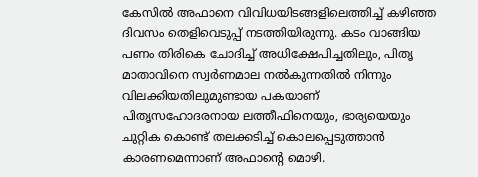കേസിൽ അഫാനെ വിവിധയിടങ്ങളിലെത്തിച്ച് കഴിഞ്ഞ ദിവസം തെളിവെടുപ്പ് നടത്തിയിരുന്നു. കടം വാങ്ങിയ പണം തിരികെ ചോദിച്ച് അധിക്ഷേപിച്ചതിലും, പിതൃ മാതാവിനെ സ്വർണമാല നൽകുന്നതിൽ നിന്നും വിലക്കിയതിലുമുണ്ടായ പകയാണ് പിതൃസഹോദരനായ ലത്തീഫിനെയും, ഭാര്യയെയും ചുറ്റിക കൊണ്ട് തലക്കടിച്ച് കൊലപ്പെടുത്താൻ കാരണമെന്നാണ് അഫാൻ്റെ മൊഴി.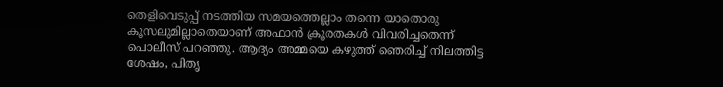തെളിവെടുപ്പ് നടത്തിയ സമയത്തെല്ലാം തന്നെ യാതൊരു കൂസലുമില്ലാതെയാണ് അഫാൻ ക്രൂരതകൾ വിവരിച്ചതെന്ന് പൊലീസ് പറഞ്ഞു. ആദ്യം അമ്മയെ കഴുത്ത് ഞെരിച്ച് നിലത്തിട്ട ശേഷം, പിതൃ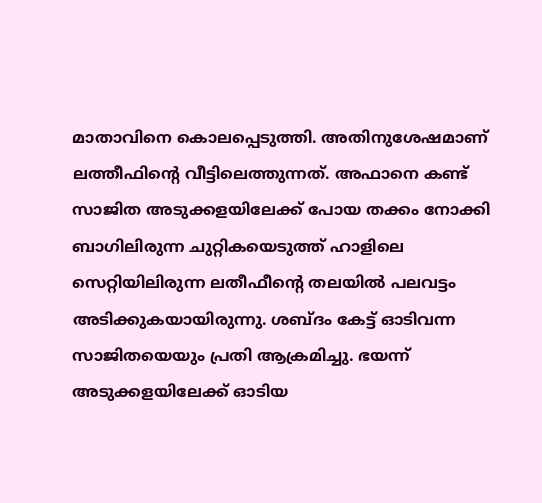മാതാവിനെ കൊലപ്പെടുത്തി. അതിനുശേഷമാണ് ലത്തീഫിൻ്റെ വീട്ടിലെത്തുന്നത്. അഫാനെ കണ്ട് സാജിത അടുക്കളയിലേക്ക് പോയ തക്കം നോക്കി ബാഗിലിരുന്ന ചുറ്റികയെടുത്ത് ഹാളിലെ സെറ്റിയിലിരുന്ന ലതീഫീൻ്റെ തലയിൽ പലവട്ടം അടിക്കുകയായിരുന്നു. ശബ്ദം കേട്ട് ഓടിവന്ന സാജിതയെയും പ്രതി ആക്രമിച്ചു. ഭയന്ന് അടുക്കളയിലേക്ക് ഓടിയ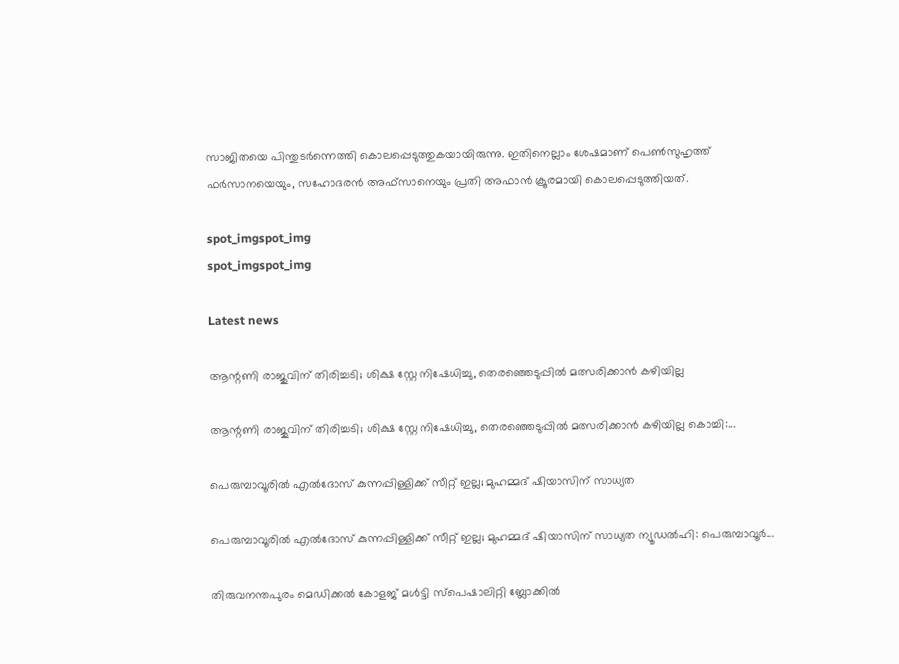സാജിതയെ പിന്തുടർന്നെത്തി കൊലപ്പെടുത്തുകയായിരുന്നു. ഇതിനെല്ലാം ശേഷമാണ് പെൺസുഹൃത്ത് ഫർസാനയെയും, സഹോദരൻ അഫ്‌സാനെയും പ്രതി അഫാൻ ക്രൂരമായി കൊലപ്പെടുത്തിയത്.

spot_imgspot_img
spot_imgspot_img

Latest news

ആന്റണി രാജുവിന് തിരിച്ചടി; ശിക്ഷ സ്റ്റേ നിഷേധിച്ചു, തെരഞ്ഞെടുപ്പിൽ മത്സരിക്കാൻ കഴിയില്ല

ആന്റണി രാജുവിന് തിരിച്ചടി; ശിക്ഷ സ്റ്റേ നിഷേധിച്ചു, തെരഞ്ഞെടുപ്പിൽ മത്സരിക്കാൻ കഴിയില്ല കൊച്ചി:...

പെരുമ്പാവൂരിൽ എൽദോസ് കുന്നപ്പിള്ളിക്ക് സീറ്റ് ഇല്ല; മുഹമ്മദ് ഷിയാസിന് സാധ്യത

പെരുമ്പാവൂരിൽ എൽദോസ് കുന്നപ്പിള്ളിക്ക് സീറ്റ് ഇല്ല; മുഹമ്മദ് ഷിയാസിന് സാധ്യത ന്യൂഡൽഹി: പെരുമ്പാവൂർ...

തിരുവനന്തപുരം മെഡിക്കൽ കോളജ് മൾട്ടി സ്പെഷാലിറ്റി ബ്ലോക്കിൽ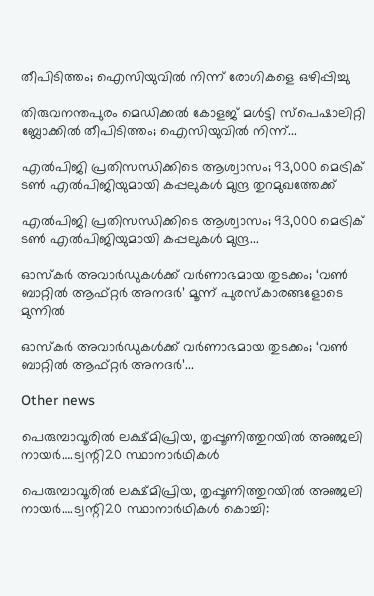തീപിടിത്തം; ഐസിയുവിൽ നിന്ന് രോഗികളെ ഒഴിപ്പിച്ചു

തിരുവനന്തപുരം മെഡിക്കൽ കോളജ് മൾട്ടി സ്പെഷാലിറ്റി ബ്ലോക്കിൽ തീപിടിത്തം; ഐസിയുവിൽ നിന്ന്...

എൽപിജി പ്രതിസന്ധിക്കിടെ ആശ്വാസം; 93,000 മെട്രിക് ടൺ എൽപിജിയുമായി കപ്പലുകൾ മുന്ദ്ര തുറമുഖത്തേക്ക്

എൽപിജി പ്രതിസന്ധിക്കിടെ ആശ്വാസം; 93,000 മെട്രിക് ടൺ എൽപിജിയുമായി കപ്പലുകൾ മുന്ദ്ര...

ഓസ്കർ അവാർഡുകൾക്ക് വർണാഭമായ തുടക്കം; ‘വൺ ബാറ്റിൽ ആഫ്റ്റർ അനദർ’ മൂന്ന് പുരസ്കാരങ്ങളോടെ മുന്നിൽ

ഓസ്കർ അവാർഡുകൾക്ക് വർണാഭമായ തുടക്കം; ‘വൺ ബാറ്റിൽ ആഫ്റ്റർ അനദർ’...

Other news

പെരുമ്പാവൂരിൽ ലക്ഷ്മിപ്രിയ, തൃപ്പൂണിത്തുറയിൽ അഞ്ജലി നായർ….ട്വന്റി20 സ്ഥാനാർഥികൾ

പെരുമ്പാവൂരിൽ ലക്ഷ്മിപ്രിയ, തൃപ്പൂണിത്തുറയിൽ അഞ്ജലി നായർ….ട്വന്റി20 സ്ഥാനാർഥികൾ കൊച്ചി: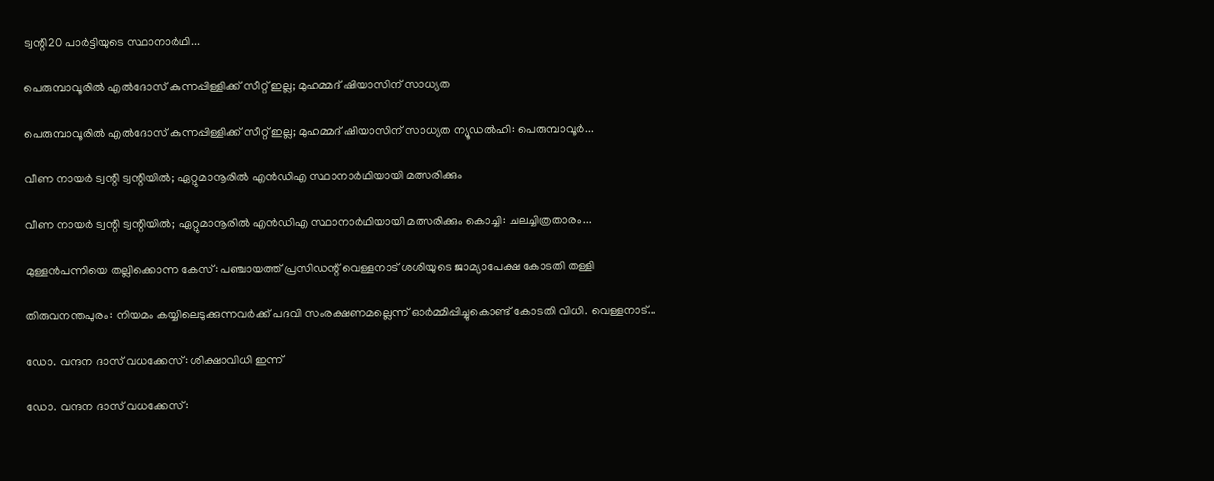ട്വന്റി20 പാർട്ടിയുടെ സ്ഥാനാർഥി...

പെരുമ്പാവൂരിൽ എൽദോസ് കുന്നപ്പിള്ളിക്ക് സീറ്റ് ഇല്ല; മുഹമ്മദ് ഷിയാസിന് സാധ്യത

പെരുമ്പാവൂരിൽ എൽദോസ് കുന്നപ്പിള്ളിക്ക് സീറ്റ് ഇല്ല; മുഹമ്മദ് ഷിയാസിന് സാധ്യത ന്യൂഡൽഹി: പെരുമ്പാവൂർ...

വീണ നായർ ട്വന്റി ട്വന്റിയിൽ; ഏറ്റുമാനൂരിൽ എൻഡിഎ സ്ഥാനാർഥിയായി മത്സരിക്കും

വീണ നായർ ട്വന്റി ട്വന്റിയിൽ; ഏറ്റുമാനൂരിൽ എൻഡിഎ സ്ഥാനാർഥിയായി മത്സരിക്കും കൊച്ചി: ചലച്ചിത്രതാരം...

മുള്ളൻപന്നിയെ തല്ലിക്കൊന്ന കേസ്: പഞ്ചായത്ത് പ്രസിഡന്റ് വെള്ളനാട് ശശിയുടെ ജാമ്യാപേക്ഷ കോടതി തള്ളി

തിരുവനന്തപുരം: നിയമം കയ്യിലെടുക്കുന്നവർക്ക് പദവി സംരക്ഷണമല്ലെന്ന് ഓർമ്മിപ്പിച്ചുകൊണ്ട് കോടതി വിധി. വെള്ളനാട്...

ഡോ. വന്ദന ദാസ് വധക്കേസ്: ശിക്ഷാവിധി ഇന്ന്

ഡോ. വന്ദന ദാസ് വധക്കേസ്: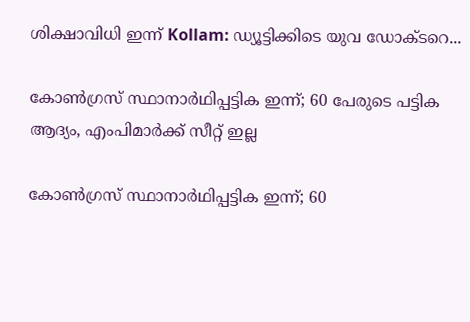ശിക്ഷാവിധി ഇന്ന് Kollam: ഡ്യൂട്ടിക്കിടെ യുവ ഡോക്ടറെ...

കോൺഗ്രസ് സ്ഥാനാർഥിപ്പട്ടിക ഇന്ന്; 60 പേരുടെ പട്ടിക ആദ്യം, എംപിമാർക്ക് സീറ്റ് ഇല്ല

കോൺഗ്രസ് സ്ഥാനാർഥിപ്പട്ടിക ഇന്ന്; 60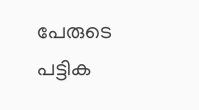പേരുടെ പട്ടിക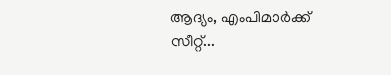ആദ്യം, എംപിമാർക്ക് സീറ്റ്...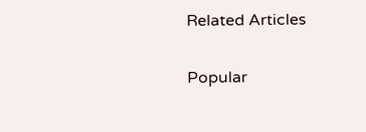Related Articles

Popular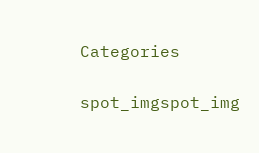Categories

spot_imgspot_img